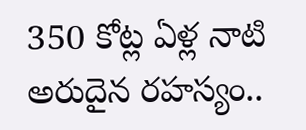350 కోట్ల ఏళ్ల నాటి అరుదైన రహస్యం..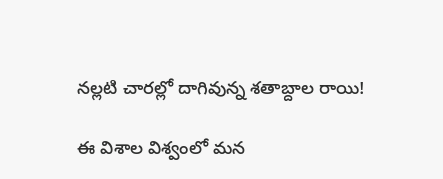నల్లటి చారల్లో దాగివున్న శతాబ్దాల రాయి!

ఈ విశాల విశ్వంలో మన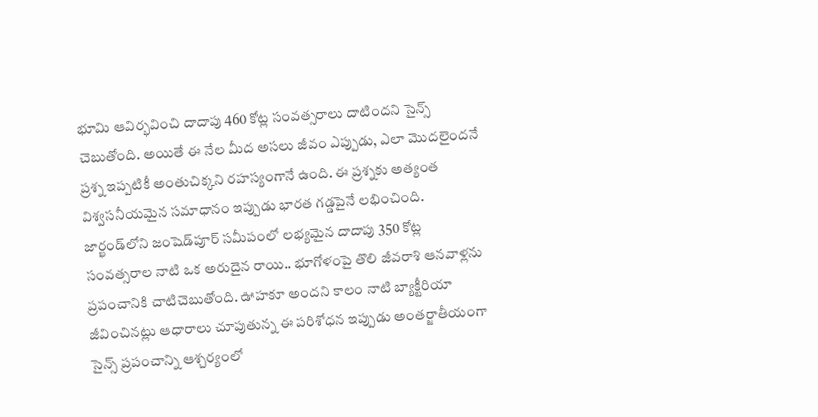భూమి ఆవిర్భవించి దాదాపు 460 కోట్ల సంవత్సరాలు దాటిందని సైన్స్ చెబుతోంది. అయితే ఈ నేల మీద అసలు జీవం ఎప్పుడు, ఎలా మొదలైందనే ప్రశ్న ఇప్పటికీ అంతుచిక్కని రహస్యంగానే ఉంది. ఈ ప్రశ్నకు అత్యంత విశ్వసనీయమైన సమాధానం ఇప్పుడు భారత గడ్డపైనే లభించింది. జార్ఖండ్‌లోని జంషెడ్‌పూర్ సమీపంలో లభ్యమైన దాదాపు 350 కోట్ల సంవత్సరాల నాటి ఒక అరుదైన రాయి.. భూగోళంపై తొలి జీవరాశి ఆనవాళ్లను ప్రపంచానికి చాటిచెబుతోంది. ఊహకూ అందని కాలం నాటి బ్యాక్టీరియా జీవించినట్లు ఆధారాలు చూపుతున్న ఈ పరిశోధన ఇప్పుడు అంతర్జాతీయంగా సైన్స్ ప్రపంచాన్ని ఆశ్చర్యంలో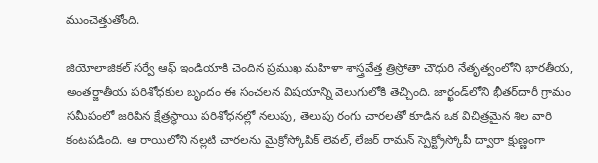ముంచెత్తుతోంది.

జియోలాజికల్ సర్వే ఆఫ్ ఇండియాకి చెందిన ప్రముఖ మహిళా శాస్త్రవేత్త త్రిస్రోతా చౌధురి నేతృత్వంలోని భారతీయ, అంతర్జాతీయ పరిశోధకుల బృందం ఈ సంచలన విషయాన్ని వెలుగులోకి తెచ్చింది. జార్ఖండ్‌లోని భీతర్‌దారీ గ్రామం సమీపంలో జరిపిన క్షేత్రస్థాయి పరిశోధనల్లో నలుపు, తెలుపు రంగు చారలతో కూడిన ఒక విచిత్రమైన శిల వారి కంటపడింది. ఆ రాయిలోని నల్లటి చారలను మైక్రోస్కోపిక్ లెవల్, లేజర్ రామన్ స్పెక్ట్రోస్కోపీ ద్వారా క్షుణ్ణంగా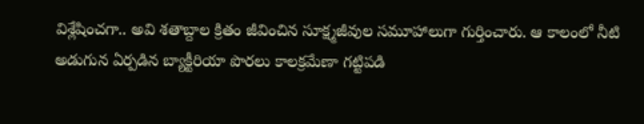విశ్లేషించగా.. అవి శతాబ్దాల క్రితం జీవించిన సూక్ష్మజీవుల సమూహాలుగా గుర్తించారు. ఆ కాలంలో నీటి అడుగున ఏర్పడిన బ్యాక్టీరియా పొరలు కాలక్రమేణా గట్టిపడి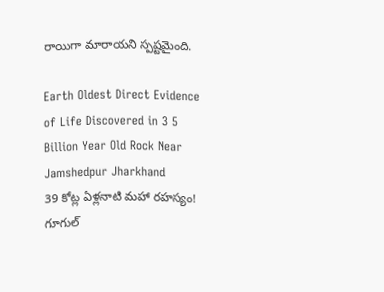రాయిగా మారాయని స్పష్టమైంది.

Earth Oldest Direct Evidence of Life Discovered in 3 5 Billion Year Old Rock Near Jamshedpur Jharkhand
39 కోట్ల ఏళ్లనాటి మహా రహస్యం! గూగుల్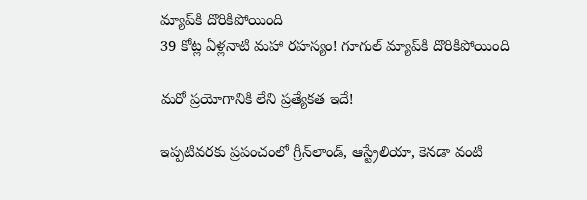మ్యాప్‌కి దొరికిపోయింది
39 కోట్ల ఏళ్లనాటి మహా రహస్యం! గూగుల్ మ్యాప్‌కి దొరికిపోయింది

మరో ప్రయోగానికి లేని ప్రత్యేకత ఇదే!

ఇప్పటివరకు ప్రపంచంలో గ్రీన్‌లాండ్, ఆస్ట్రేలియా, కెనడా వంటి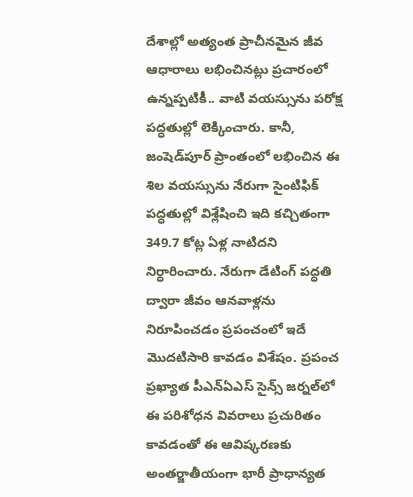దేశాల్లో అత్యంత ప్రాచీనమైన జీవ ఆధారాలు లభించినట్లు ప్రచారంలో ఉన్నప్పటికీ.. వాటి వయస్సును పరోక్ష పద్ధతుల్లో లెక్కించారు. కానీ, జంషెడ్‌పూర్ ప్రాంతంలో లభించిన ఈ శిల వయస్సును నేరుగా సైంటిఫిక్ పద్ధతుల్లో విశ్లేషించి ఇది కచ్చితంగా 349.7 కోట్ల ఏళ్ల నాటిదని నిర్ధారించారు. నేరుగా డేటింగ్ పద్ధతి ద్వారా జీవం ఆనవాళ్లను నిరూపించడం ప్రపంచంలో ఇదే మొదటిసారి కావడం విశేషం. ప్రపంచ ప్రఖ్యాత పీఎన్‌ఏఎస్ సైన్స్ జర్నల్‌లో ఈ పరిశోధన వివరాలు ప్రచురితం కావడంతో ఈ ఆవిష్కరణకు అంతర్జాతీయంగా భారీ ప్రాధాన్యత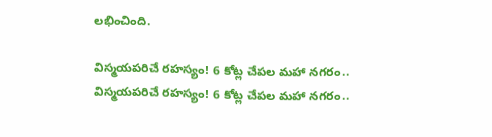లభించింది.

విస్మయపరిచే రహస్యం! 6 కోట్ల చేపల మహా నగరం..
విస్మయపరిచే రహస్యం! 6 కోట్ల చేపల మహా నగరం..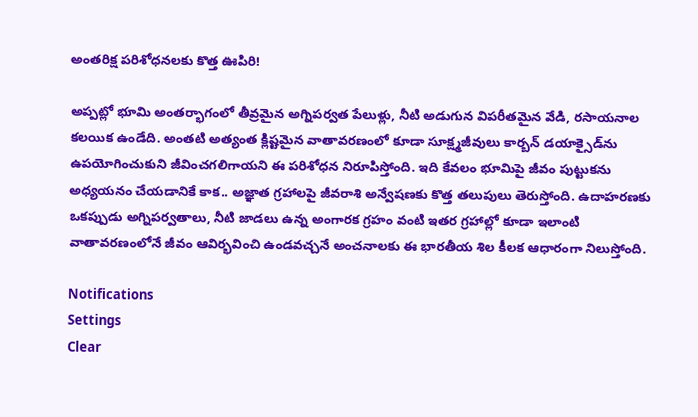అంతరిక్ష పరిశోధనలకు కొత్త ఊపిరి!

అప్పట్లో భూమి అంతర్భాగంలో తీవ్రమైన అగ్నిపర్వత పేలుళ్లు, నీటి అడుగున విపరీతమైన వేడి, రసాయనాల కలయిక ఉండేది. అంతటి అత్యంత క్లిష్టమైన వాతావరణంలో కూడా సూక్ష్మజీవులు కార్బన్ డయాక్సైడ్‌ను ఉపయోగించుకుని జీవించగలిగాయని ఈ పరిశోధన నిరూపిస్తోంది. ఇది కేవలం భూమిపై జీవం పుట్టుకను అధ్యయనం చేయడానికే కాక.. అజ్ఞాత గ్రహాలపై జీవరాశి అన్వేషణకు కొత్త తలుపులు తెరుస్తోంది. ఉదాహరణకు ఒకప్పుడు అగ్నిపర్వతాలు, నీటి జాడలు ఉన్న అంగారక గ్రహం వంటి ఇతర గ్రహాల్లో కూడా ఇలాంటి వాతావరణంలోనే జీవం ఆవిర్భవించి ఉండవచ్చనే అంచనాలకు ఈ భారతీయ శిల కీలక ఆధారంగా నిలుస్తోంది.

Notifications
Settings
Clear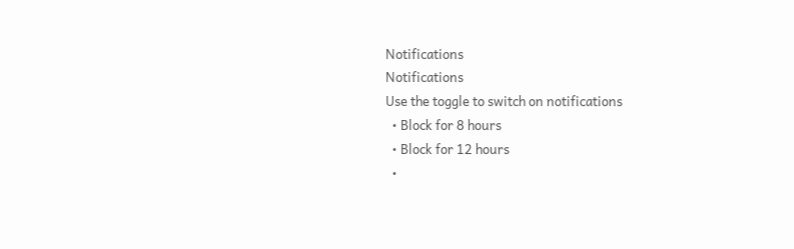Notifications
Notifications
Use the toggle to switch on notifications
  • Block for 8 hours
  • Block for 12 hours
  •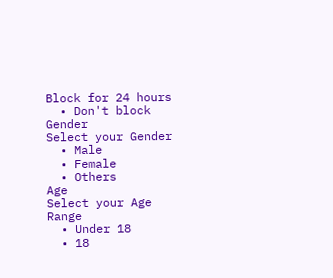Block for 24 hours
  • Don't block
Gender
Select your Gender
  • Male
  • Female
  • Others
Age
Select your Age Range
  • Under 18
  • 18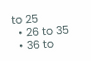to 25
  • 26 to 35
  • 36 to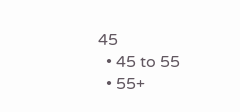45
  • 45 to 55
  • 55+